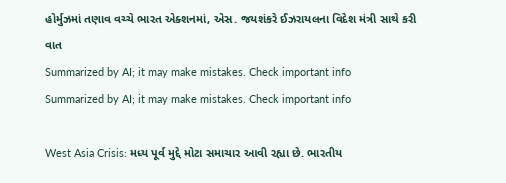હોર્મુઝમાં તણાવ વચ્ચે ભારત એક્શનમાં, એસ. જયશંકરે ઈઝરાયલના વિદેશ મંત્રી સાથે કરી વાત
Summarized by AI; it may make mistakes. Check important info
Summarized by AI; it may make mistakes. Check important info

West Asia Crisis: મધ્ય પૂર્વ મુદ્દે મોટા સમાચાર આવી રહ્યા છે. ભારતીય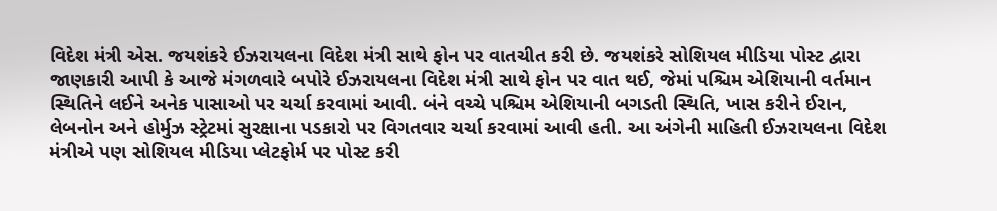વિદેશ મંત્રી એસ. જયશંકરે ઈઝરાયલના વિદેશ મંત્રી સાથે ફોન પર વાતચીત કરી છે. જયશંકરે સોશિયલ મીડિયા પોસ્ટ દ્વારા જાણકારી આપી કે આજે મંગળવારે બપોરે ઈઝરાયલના વિદેશ મંત્રી સાથે ફોન પર વાત થઈ, જેમાં પશ્ચિમ એશિયાની વર્તમાન સ્થિતિને લઈને અનેક પાસાઓ પર ચર્ચા કરવામાં આવી. બંને વચ્ચે પશ્ચિમ એશિયાની બગડતી સ્થિતિ, ખાસ કરીને ઈરાન, લેબનોન અને હોર્મુઝ સ્ટ્રેટમાં સુરક્ષાના પડકારો પર વિગતવાર ચર્ચા કરવામાં આવી હતી. આ અંગેની માહિતી ઈઝરાયલના વિદેશ મંત્રીએ પણ સોશિયલ મીડિયા પ્લેટફોર્મ પર પોસ્ટ કરી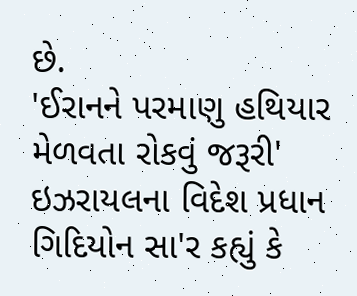છે.
'ઈરાનને પરમાણુ હથિયાર મેળવતા રોકવું જરૂરી'
ઇઝરાયલના વિદેશ પ્રધાન ગિદિયોન સા'ર કહ્યું કે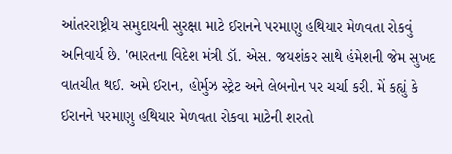આંતરરાષ્ટ્રીય સમુદાયની સુરક્ષા માટે ઈરાનને પરમાણુ હથિયાર મેળવતા રોકવું અનિવાર્ય છે. 'ભારતના વિદેશ મંત્રી ડૉ. એસ. જયશંકર સાથે હંમેશની જેમ સુખદ વાતચીત થઈ. અમે ઈરાન, હોર્મુઝ સ્ટ્રેટ અને લેબનોન પર ચર્ચા કરી. મેં કહ્યું કે ઈરાનને પરમાણુ હથિયાર મેળવતા રોકવા માટેની શરતો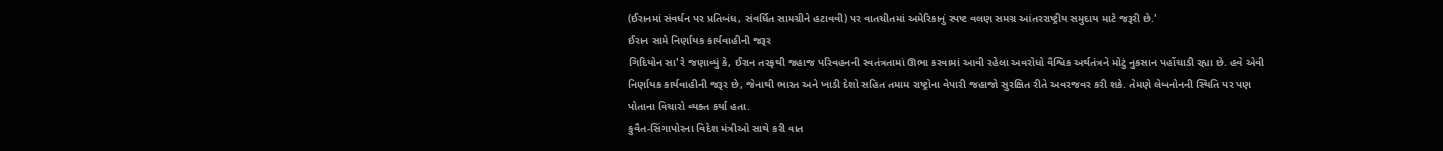(ઈરાનમાં સંવર્ધન પર પ્રતિબંધ, સંવર્ધિત સામગ્રીને હટાવવી) પર વાતચીતમાં અમેરિકાનું સ્પષ્ટ વલણ સમગ્ર આંતરરાષ્ટ્રીય સમુદાય માટે જરૂરી છે.'
ઈરાન સામે નિર્ણાયક કાર્યવાહીની જરૂર
ગિદિયોન સા'રે જણાવ્યું કે, ઈરાન તરફથી જહાજ પરિવહનની સ્વતંત્રતામાં ઊભા કરવામાં આવી રહેલા અવરોધો વૈશ્વિક અર્થતંત્રને મોટું નુકસાન પહોંચાડી રહ્યા છે. હવે એવી નિર્ણાયક કાર્યવાહીની જરૂર છે, જેનાથી ભારત અને ખાડી દેશો સહિત તમામ રાષ્ટ્રોના વેપારી જહાજો સુરક્ષિત રીતે અવરજવર કરી શકે. તેમણે લેબનોનની સ્થિતિ પર પણ પોતાના વિચારો વ્યક્ત કર્યા હતા.
કુવૈત-સિંગાપોરના વિદેશ મંત્રીઓ સાથે કરી વાત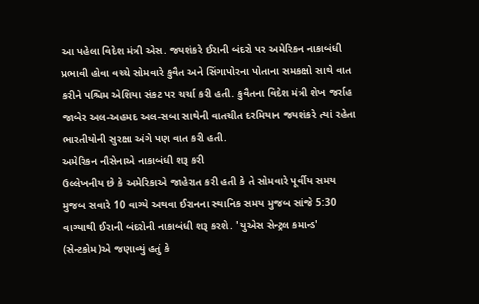આ પહેલા વિદેશ મંત્રી એસ. જયશંકરે ઈરાની બંદરો પર અમેરિકન નાકાબંધી પ્રભાવી હોવા વચ્ચે સોમવારે કુવૈત અને સિંગાપોરના પોતાના સમકક્ષો સાથે વાત કરીને પશ્ચિમ એશિયા સંકટ પર ચર્ચા કરી હતી. કુવૈતના વિદેશ મંત્રી શેખ જર્રાહ જાબેર અલ-અહમદ અલ-સબા સાથેની વાતચીત દરમિયાન જયશંકરે ત્યાં રહેતા ભારતીયોની સુરક્ષા અંગે પણ વાત કરી હતી.
અમેરિકન નૌસેનાએ નાકાબંધી શરૂ કરી
ઉલ્લેખનીય છે કે અમેરિકાએ જાહેરાત કરી હતી કે તે સોમવારે પૂર્વીય સમય મુજબ સવારે 10 વાગ્યે અથવા ઈરાનના સ્થાનિક સમય મુજબ સાંજે 5:30 વાગ્યાથી ઈરાની બંદરોની નાકાબંધી શરૂ કરશે. 'યુએસ સેન્ટ્રલ કમાન્ડ' (સેન્ટકોમ)એ જણાવ્યું હતું કે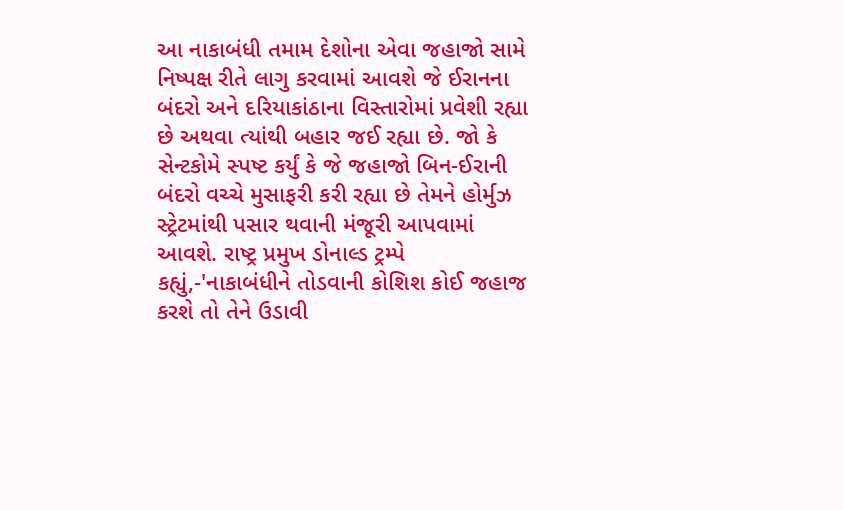આ નાકાબંધી તમામ દેશોના એવા જહાજો સામે નિષ્પક્ષ રીતે લાગુ કરવામાં આવશે જે ઈરાનના બંદરો અને દરિયાકાંઠાના વિસ્તારોમાં પ્રવેશી રહ્યા છે અથવા ત્યાંથી બહાર જઈ રહ્યા છે. જો કે સેન્ટકોમે સ્પષ્ટ કર્યું કે જે જહાજો બિન-ઈરાની બંદરો વચ્ચે મુસાફરી કરી રહ્યા છે તેમને હોર્મુઝ સ્ટ્રેટમાંથી પસાર થવાની મંજૂરી આપવામાં આવશે. રાષ્ટ્ર પ્રમુખ ડોનાલ્ડ ટ્રમ્પે કહ્યું,-'નાકાબંધીને તોડવાની કોશિશ કોઈ જહાજ કરશે તો તેને ઉડાવી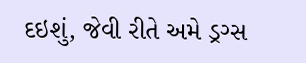દઇશું, જેવી રીતે અમે ડ્રગ્સ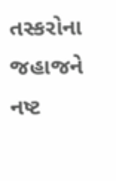તસ્કરોના જહાજને નષ્ટ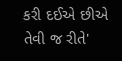કરી દઈએ છીએ તેવી જ રીતે'